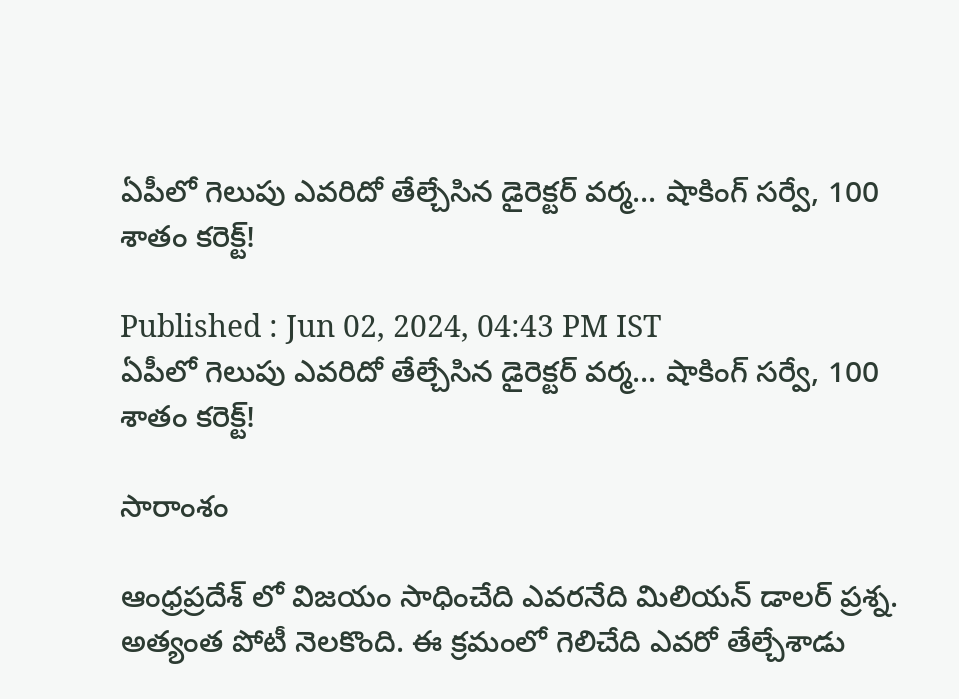ఏపీలో గెలుపు ఎవరిదో తేల్చేసిన డైరెక్టర్ వర్మ... షాకింగ్ సర్వే, 100 శాతం కరెక్ట్!

Published : Jun 02, 2024, 04:43 PM IST
ఏపీలో గెలుపు ఎవరిదో తేల్చేసిన డైరెక్టర్ వర్మ... షాకింగ్ సర్వే, 100 శాతం కరెక్ట్!

సారాంశం

ఆంధ్రప్రదేశ్ లో విజయం సాధించేది ఎవరనేది మిలియన్ డాలర్ ప్రశ్న. అత్యంత పోటీ నెలకొంది. ఈ క్రమంలో గెలిచేది ఎవరో తేల్చేశాడు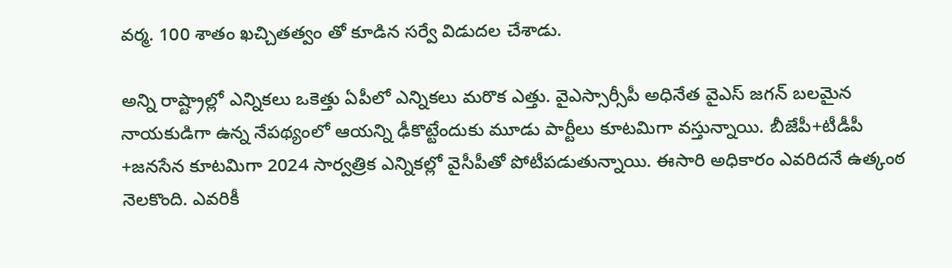వర్మ. 100 శాతం ఖచ్చితత్వం తో కూడిన సర్వే విడుదల చేశాడు.

అన్ని రాష్ట్రాల్లో ఎన్నికలు ఒకెత్తు ఏపీలో ఎన్నికలు మరొక ఎత్తు. వైఎస్సార్సీపీ అధినేత వైఎస్ జగన్ బలమైన నాయకుడిగా ఉన్న నేపథ్యంలో ఆయన్ని ఢీకొట్టేందుకు మూడు పార్టీలు కూటమిగా వస్తున్నాయి. బీజేపీ+టీడీపీ +జనసేన కూటమిగా 2024 సార్వత్రిక ఎన్నికల్లో వైసీపీతో పోటీపడుతున్నాయి. ఈసారి అధికారం ఎవరిదనే ఉత్కంఠ నెలకొంది. ఎవరికీ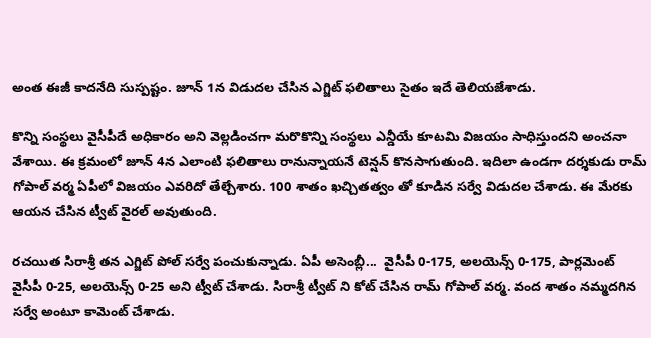అంత ఈజీ కాదనేది సుస్పష్టం. జూన్ 1న విడుదల చేసిన ఎగ్జిట్ ఫలితాలు సైతం ఇదే తెలియజేశాడు.

కొన్ని సంస్థలు వైసీపీదే అధికారం అని వెల్లడించగా మరొకొన్ని సంస్థలు ఎన్డీయే కూటమి విజయం సాధిస్తుందని అంచనా వేశాయి. ఈ క్రమంలో జూన్ 4న ఎలాంటి ఫలితాలు రానున్నాయనే టెన్షన్ కొనసాగుతుంది. ఇదిలా ఉండగా దర్శకుడు రామ్ గోపాల్ వర్మ ఏపీలో విజయం ఎవరిదో తేల్చేశారు. 100 శాతం ఖచ్చితత్వం తో కూడిన సర్వే విడుదల చేశాడు. ఈ మేరకు ఆయన చేసిన ట్వీట్ వైరల్ అవుతుంది.

రచయిత సిరాశ్రీ తన ఎగ్జిట్ పోల్ సర్వే పంచుకున్నాడు. ఏపీ అసెంబ్లీ...  వైసీపీ 0-175, అలయెన్స్ 0-175, పార్లమెంట్ వైసీపీ 0-25, అలయెన్స్ 0-25 అని ట్వీట్ చేశాడు. సిరాశ్రీ ట్వీట్ ని కోట్ చేసిన రామ్ గోపాల్ వర్మ. వంద శాతం నమ్మదగిన సర్వే అంటూ కామెంట్ చేశాడు.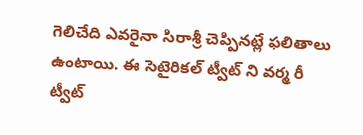గెలిచేది ఎవరైనా సిరాశ్రీ చెప్పినట్లే ఫలితాలు ఉంటాయి. ఈ సెటైరికల్ ట్వీట్ ని వర్మ రీ ట్వీట్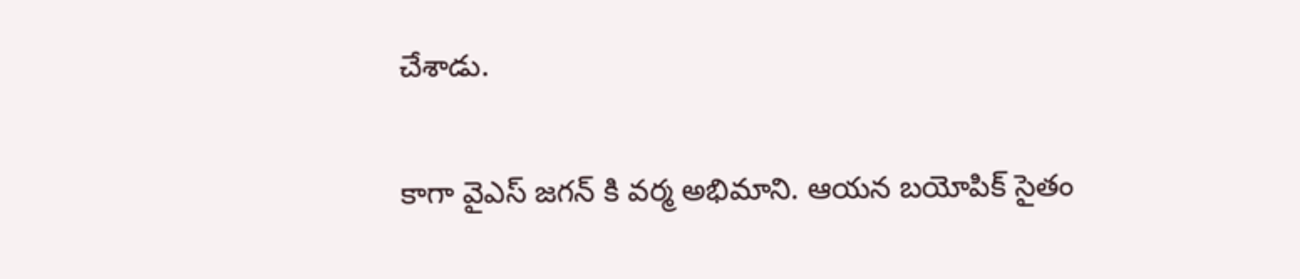చేశాడు.

కాగా వైఎస్ జగన్ కి వర్మ అభిమాని. ఆయన బయోపిక్ సైతం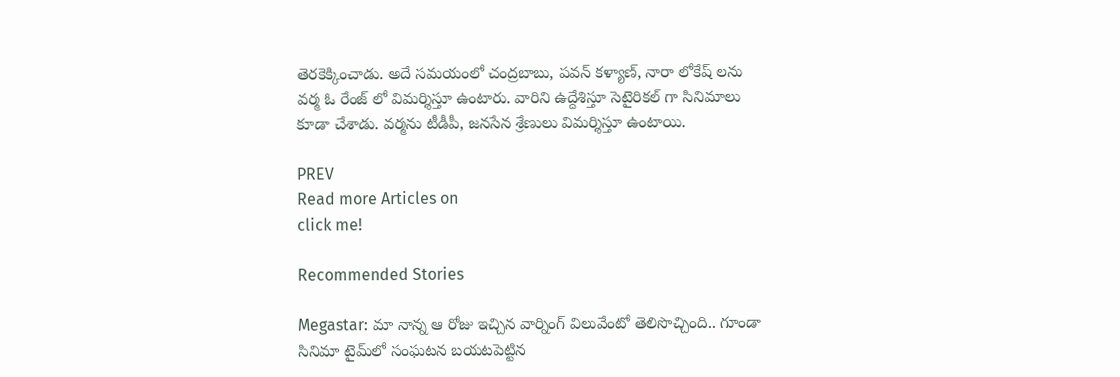తెరకెక్కించాడు. అదే సమయంలో చంద్రబాబు, పవన్ కళ్యాణ్, నారా లోకేష్ లను వర్మ ఓ రేంజ్ లో విమర్శిస్తూ ఉంటారు. వారిని ఉద్దేశిస్తూ సెటైరికల్ గా సినిమాలు కూడా చేశాడు. వర్మను టీడీపీ, జనసేన శ్రేణులు విమర్శిస్తూ ఉంటాయి.

PREV
Read more Articles on
click me!

Recommended Stories

Megastar: మా నాన్న ఆ రోజు ఇచ్చిన వార్నింగ్‌ విలువేంటో తెలిసొచ్చింది.. గూండా సినిమా టైమ్‌లో సంఘటన బయటపెట్టిన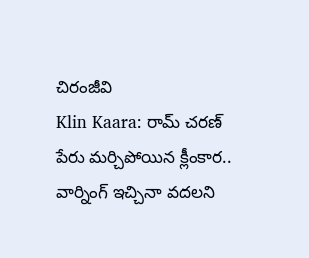చిరంజీవి
Klin Kaara: రామ్‌ చరణ్‌ పేరు మర్చిపోయిన క్లీంకార.. వార్నింగ్‌ ఇచ్చినా వదలని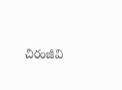చిరంజీవి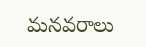మనవరాలు